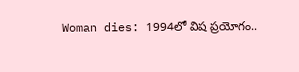Woman dies: 1994లో విష ప్రయోగం..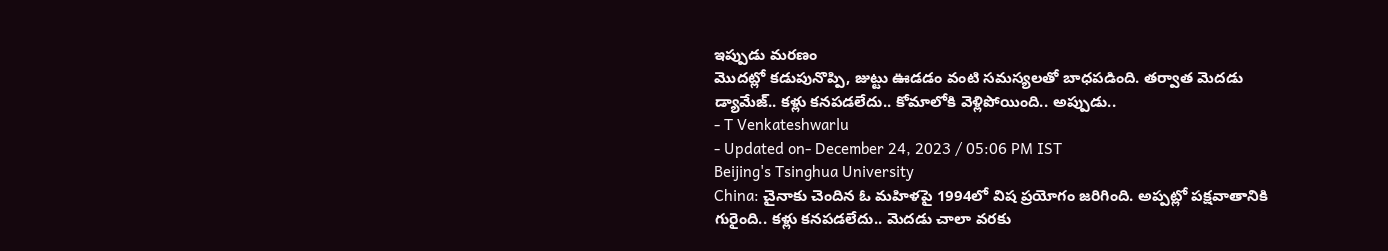ఇప్పుడు మరణం
మొదట్లో కడుపునొప్పి, జుట్టు ఊడడం వంటి సమస్యలతో బాధపడింది. తర్వాత మెదడు డ్యామేజ్.. కళ్లు కనపడలేదు.. కోమాలోకి వెళ్లిపోయింది.. అప్పుడు..
- T Venkateshwarlu
- Updated on- December 24, 2023 / 05:06 PM IST
Beijing's Tsinghua University
China: చైనాకు చెందిన ఓ మహిళపై 1994లో విష ప్రయోగం జరిగింది. అప్పట్లో పక్షవాతానికి గురైంది.. కళ్లు కనపడలేదు.. మెదడు చాలా వరకు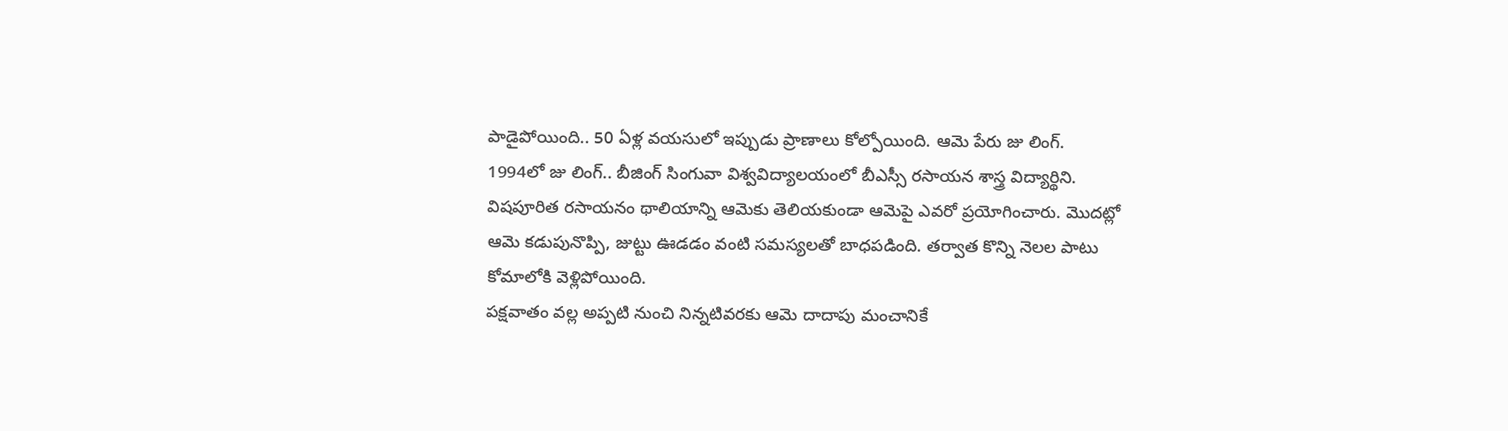పాడైపోయింది.. 50 ఏళ్ల వయసులో ఇప్పుడు ప్రాణాలు కోల్పోయింది. ఆమె పేరు జు లింగ్. 1994లో జు లింగ్.. బీజింగ్ సింగువా విశ్వవిద్యాలయంలో బీఎస్సీ రసాయన శాస్త్ర విద్యార్థిని.
విషపూరిత రసాయనం థాలియాన్ని ఆమెకు తెలియకుండా ఆమెపై ఎవరో ప్రయోగించారు. మొదట్లో ఆమె కడుపునొప్పి, జుట్టు ఊడడం వంటి సమస్యలతో బాధపడింది. తర్వాత కొన్ని నెలల పాటు కోమాలోకి వెళ్లిపోయింది.
పక్షవాతం వల్ల అప్పటి నుంచి నిన్నటివరకు ఆమె దాదాపు మంచానికే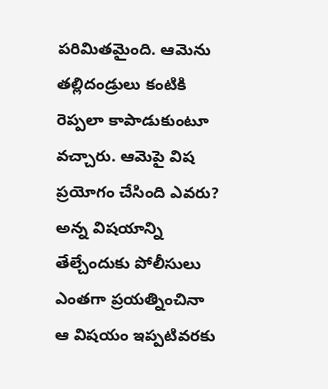పరిమితమైంది. ఆమెను తల్లిదండ్రులు కంటికి రెప్పలా కాపాడుకుంటూ వచ్చారు. ఆమెపై విష ప్రయోగం చేసింది ఎవరు? అన్న విషయాన్ని తేల్చేందుకు పోలీసులు ఎంతగా ప్రయత్నించినా ఆ విషయం ఇప్పటివరకు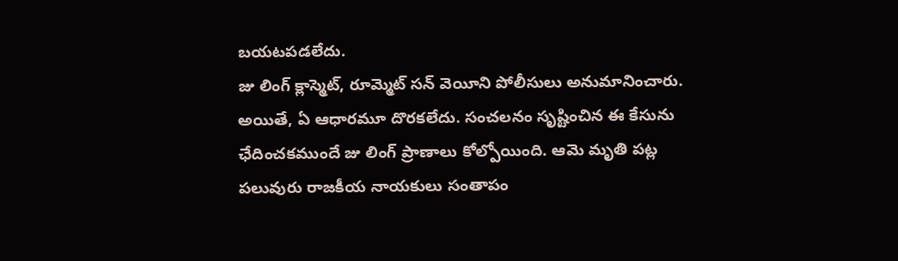బయటపడలేదు.
జు లింగ్ క్లాస్మెట్, రూమ్మెట్ సన్ వెయీని పోలీసులు అనుమానించారు. అయితే, ఏ ఆధారమూ దొరకలేదు. సంచలనం సృష్టించిన ఈ కేసును ఛేదించకముందే జు లింగ్ ప్రాణాలు కోల్పోయింది. ఆమె మృతి పట్ల పలువురు రాజకీయ నాయకులు సంతాపం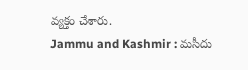వ్యక్తం చేశారు.
Jammu and Kashmir : మసీదు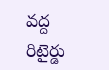వద్ద రిటైర్డు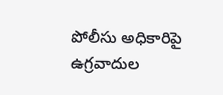పోలీసు అధికారిపై ఉగ్రవాదుల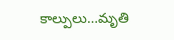కాల్పులు…మృతి